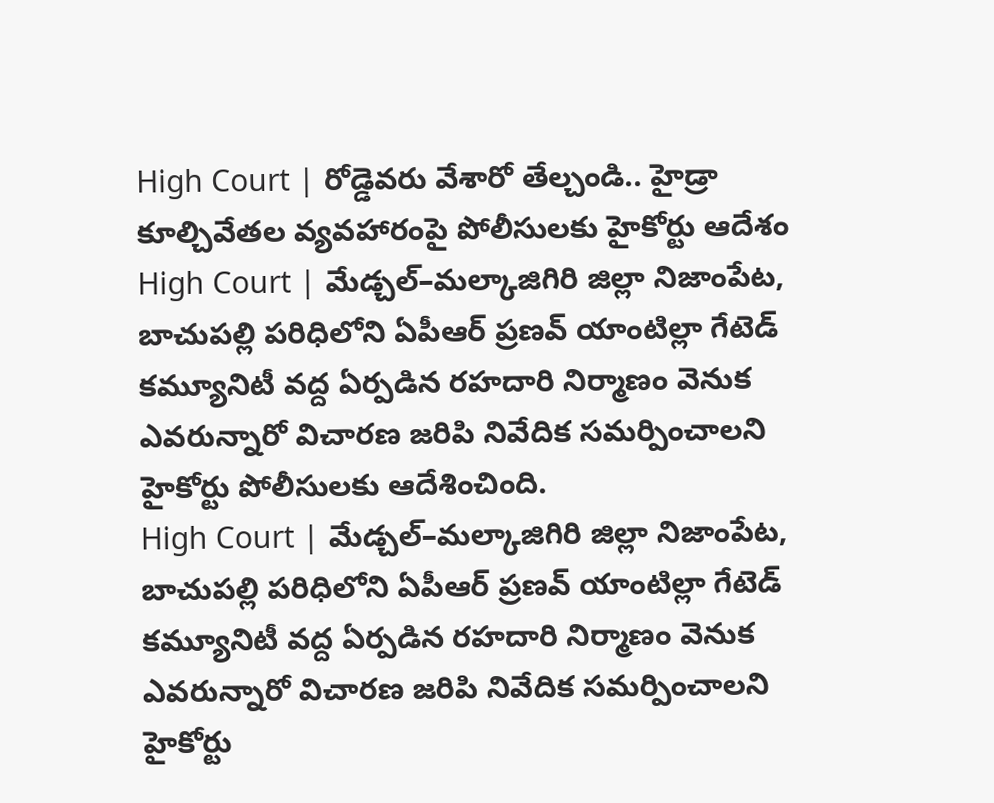High Court | రోడ్డెవరు వేశారో తేల్చండి.. హైడ్రా కూల్చివేతల వ్యవహారంపై పోలీసులకు హైకోర్టు ఆదేశం
High Court | మేడ్చల్–మల్కాజిగిరి జిల్లా నిజాంపేట, బాచుపల్లి పరిధిలోని ఏపీఆర్ ప్రణవ్ యాంటిల్లా గేటెడ్ కమ్యూనిటీ వద్ద ఏర్పడిన రహదారి నిర్మాణం వెనుక ఎవరున్నారో విచారణ జరిపి నివేదిక సమర్పించాలని హైకోర్టు పోలీసులకు ఆదేశించింది.
High Court | మేడ్చల్–మల్కాజిగిరి జిల్లా నిజాంపేట, బాచుపల్లి పరిధిలోని ఏపీఆర్ ప్రణవ్ యాంటిల్లా గేటెడ్ కమ్యూనిటీ వద్ద ఏర్పడిన రహదారి నిర్మాణం వెనుక ఎవరున్నారో విచారణ జరిపి నివేదిక సమర్పించాలని హైకోర్టు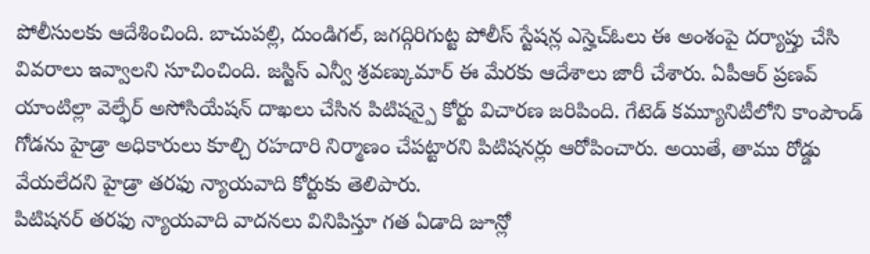పోలీసులకు ఆదేశించింది. బాచుపల్లి, దుండిగల్, జగద్గిరిగుట్ట పోలీస్ స్టేషన్ల ఎస్హెచ్ఓలు ఈ అంశంపై దర్యాప్తు చేసి వివరాలు ఇవ్వాలని సూచించింది. జస్టిస్ ఎన్వీ శ్రవణ్కుమార్ ఈ మేరకు ఆదేశాలు జారీ చేశారు. ఏపీఆర్ ప్రణవ్ యాంటిల్లా వెల్ఫేర్ అసోసియేషన్ దాఖలు చేసిన పిటిషన్పై కోర్టు విచారణ జరిపింది. గేటెడ్ కమ్యూనిటీలోని కాంపౌండ్ గోడను హైడ్రా అధికారులు కూల్చి రహదారి నిర్మాణం చేపట్టారని పిటిషనర్లు ఆరోపించారు. అయితే, తాము రోడ్డు వేయలేదని హైడ్రా తరఫు న్యాయవాది కోర్టుకు తెలిపారు.
పిటిషనర్ తరఫు న్యాయవాది వాదనలు వినిపిస్తూ గత ఏడాది జూన్లో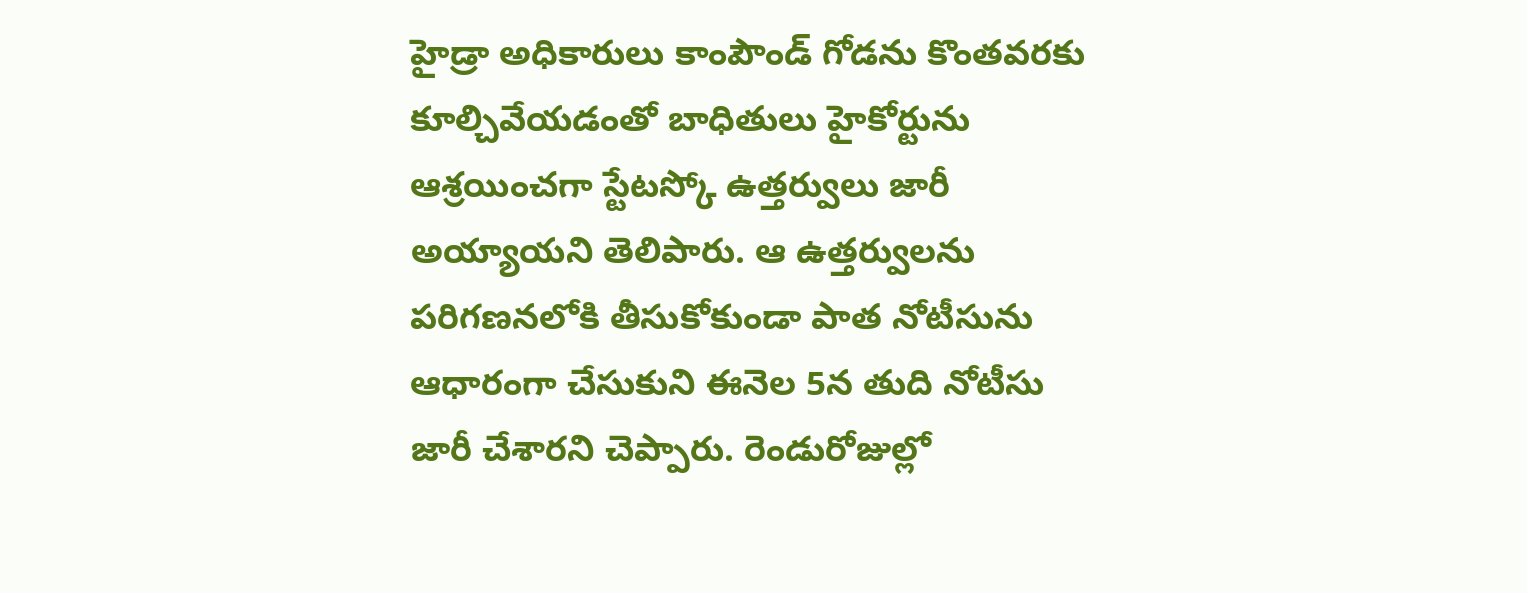హైడ్రా అధికారులు కాంపౌండ్ గోడను కొంతవరకు కూల్చివేయడంతో బాధితులు హైకోర్టును ఆశ్రయించగా స్టేటస్కో ఉత్తర్వులు జారీ అయ్యాయని తెలిపారు. ఆ ఉత్తర్వులను పరిగణనలోకి తీసుకోకుండా పాత నోటీసును ఆధారంగా చేసుకుని ఈనెల 5న తుది నోటీసు జారీ చేశారని చెప్పారు. రెండురోజుల్లో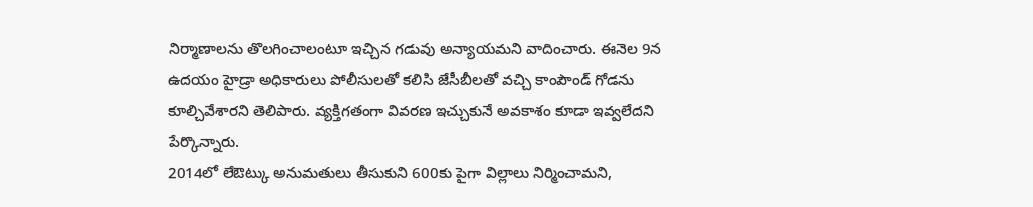నిర్మాణాలను తొలగించాలంటూ ఇచ్చిన గడువు అన్యాయమని వాదించారు. ఈనెల 9న ఉదయం హైడ్రా అధికారులు పోలీసులతో కలిసి జేసీబీలతో వచ్చి కాంపౌండ్ గోడను కూల్చివేశారని తెలిపారు. వ్యక్తిగతంగా వివరణ ఇచ్చుకునే అవకాశం కూడా ఇవ్వలేదని పేర్కొన్నారు.
2014లో లేఔట్కు అనుమతులు తీసుకుని 600కు పైగా విల్లాలు నిర్మించామని,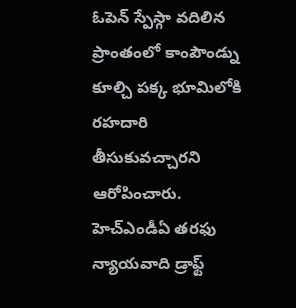ఓపెన్ స్పేస్గా వదిలిన ప్రాంతంలో కాంపౌండ్ను కూల్చి పక్క భూమిలోకి రహదారి తీసుకువచ్చారని ఆరోపించారు. హెచ్ఎండీఏ తరఫు న్యాయవాది డ్రాఫ్ట్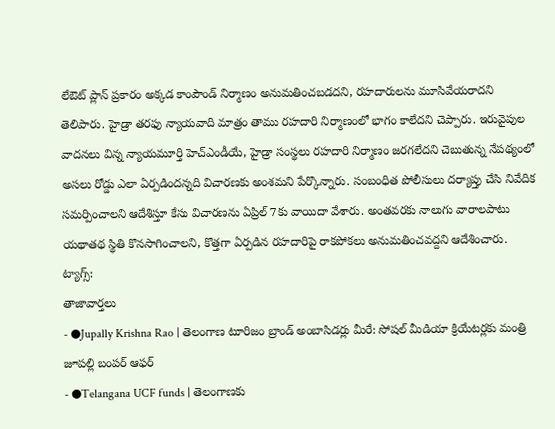లేఔట్ ప్లాన్ ప్రకారం అక్కడ కాంపౌండ్ నిర్మాణం అనుమతించబడదని, రహదారులను మూసివేయరాదని తెలిపారు. హైడ్రా తరఫు న్యాయవాది మాత్రం తాము రహదారి నిర్మాణంలో భాగం కాలేదని చెప్పారు. ఇరువైపుల వాదనలు విన్న న్యాయమూర్తి హెచ్ఎండీయే, హైడ్రా సంస్థలు రహదారి నిర్మాణం జరగలేదని చెబుతున్న నేపథ్యంలో అసలు రోడ్డు ఎలా ఏర్పడిందన్నది విచారణకు అంశమని పేర్కొన్నారు. సంబంధిత పోలీసులు దర్యాప్తు చేసి నివేదిక సమర్పించాలని ఆదేశిస్తూ కేసు విచారణను ఏప్రిల్ 7కు వాయిదా వేశారు. అంతవరకు నాలుగు వారాలపాటు యథాతథ స్థితి కొనసాగించాలని, కొత్తగా ఏర్పడిన రహదారిపై రాకపోకలు అనుమతించవద్దని ఆదేశించారు.
ట్యాగ్స్:
తాజావార్తలు
- ●Jupally Krishna Rao | తెలంగాణ టూరిజం బ్రాండ్ అంబాసిడర్లు మీరే: సోషల్ మీడియా క్రియేటర్లకు మంత్రి జూపల్లి బంపర్ ఆఫర్
- ●Telangana UCF funds | తెలంగాణకు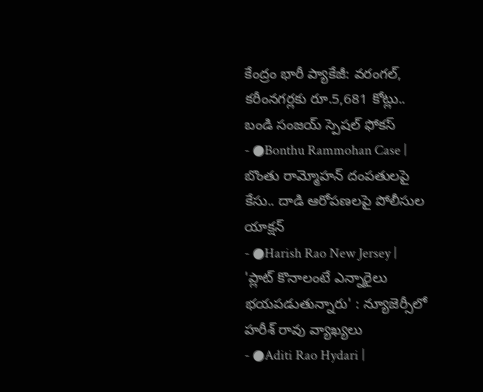కేంద్రం భారీ ప్యాకేజీ: వరంగల్, కరీంనగర్లకు రూ.5,681 కోట్లు.. బండి సంజయ్ స్పెషల్ ఫోకస్
- ●Bonthu Rammohan Case | బొంతు రామ్మోహన్ దంపతులపై కేసు.. దాడి ఆరోపణలపై పోలీసుల యాక్షన్
- ●Harish Rao New Jersey | 'ప్లాట్ కొనాలంటే ఎన్నారైలు భయపడుతున్నారు' : న్యూజెర్సీలో హరీశ్ రావు వ్యాఖ్యలు
- ●Aditi Rao Hydari |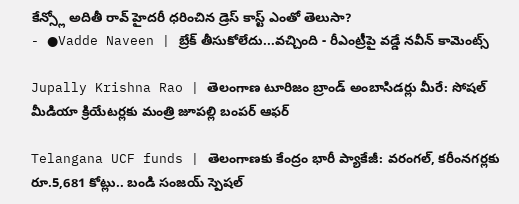కేన్స్లో అదితీ రావ్ హైదరీ ధరించిన డ్రెస్ కాస్ట్ ఎంతో తెలుసా?
- ●Vadde Naveen | బ్రేక్ తీసుకోలేదు...వచ్చింది - రీఎంట్రీపై వడ్డే నవీన్ కామెంట్స్

Jupally Krishna Rao | తెలంగాణ టూరిజం బ్రాండ్ అంబాసిడర్లు మీరే: సోషల్ మీడియా క్రియేటర్లకు మంత్రి జూపల్లి బంపర్ ఆఫర్

Telangana UCF funds | తెలంగాణకు కేంద్రం భారీ ప్యాకేజీ: వరంగల్, కరీంనగర్లకు రూ.5,681 కోట్లు.. బండి సంజయ్ స్పెషల్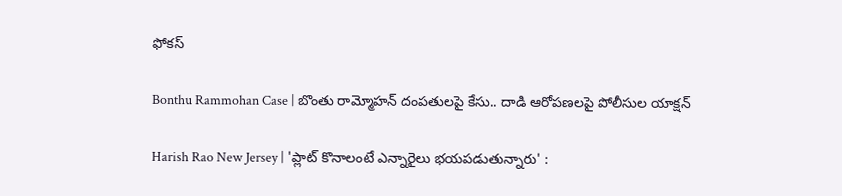ఫోకస్

Bonthu Rammohan Case | బొంతు రామ్మోహన్ దంపతులపై కేసు.. దాడి ఆరోపణలపై పోలీసుల యాక్షన్

Harish Rao New Jersey | 'ప్లాట్ కొనాలంటే ఎన్నారైలు భయపడుతున్నారు' :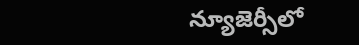న్యూజెర్సీలో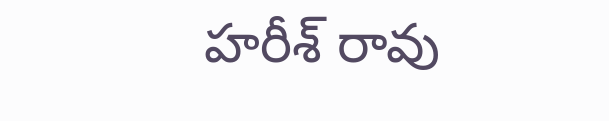హరీశ్ రావు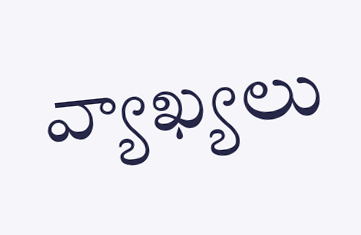వ్యాఖ్యలు